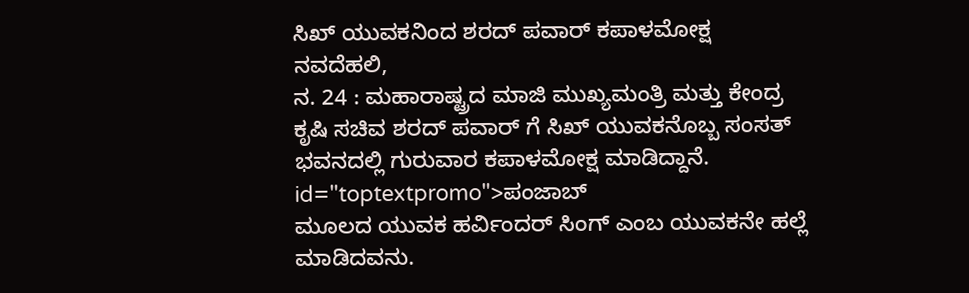ಸಿಖ್ ಯುವಕನಿಂದ ಶರದ್ ಪವಾರ್ ಕಪಾಳಮೋಕ್ಷ
ನವದೆಹಲಿ,
ನ. 24 : ಮಹಾರಾಷ್ಟ್ರದ ಮಾಜಿ ಮುಖ್ಯಮಂತ್ರಿ ಮತ್ತು ಕೇಂದ್ರ ಕೃಷಿ ಸಚಿವ ಶರದ್ ಪವಾರ್ ಗೆ ಸಿಖ್ ಯುವಕನೊಬ್ಬ ಸಂಸತ್ ಭವನದಲ್ಲಿ ಗುರುವಾರ ಕಪಾಳಮೋಕ್ಷ ಮಾಡಿದ್ದಾನೆ. id="toptextpromo">ಪಂಜಾಬ್
ಮೂಲದ ಯುವಕ ಹರ್ವಿಂದರ್ ಸಿಂಗ್ ಎಂಬ ಯುವಕನೇ ಹಲ್ಲೆ ಮಾಡಿದವನು.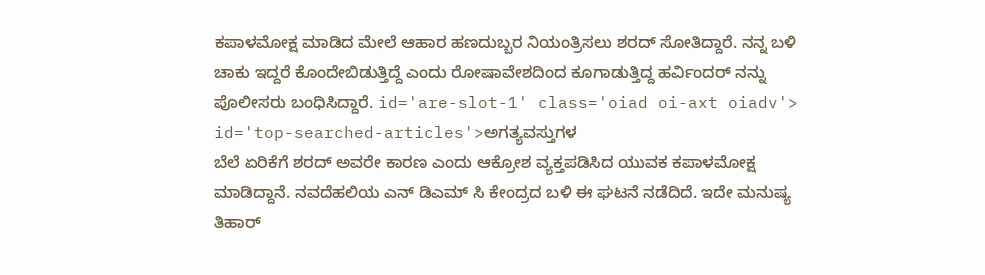ಕಪಾಳಮೋಕ್ಷ ಮಾಡಿದ ಮೇಲೆ ಆಹಾರ ಹಣದುಬ್ಬರ ನಿಯಂತ್ರಿಸಲು ಶರದ್ ಸೋತಿದ್ದಾರೆ. ನನ್ನ ಬಳಿ ಚಾಕು ಇದ್ದರೆ ಕೊಂದೇಬಿಡುತ್ತಿದ್ದೆ ಎಂದು ರೋಷಾವೇಶದಿಂದ ಕೂಗಾಡುತ್ತಿದ್ದ ಹರ್ವಿಂದರ್ ನನ್ನು ಪೊಲೀಸರು ಬಂಧಿಸಿದ್ದಾರೆ. id='are-slot-1' class='oiad oi-axt oiadv'> id='top-searched-articles'>ಅಗತ್ಯವಸ್ತುಗಳ
ಬೆಲೆ ಏರಿಕೆಗೆ ಶರದ್ ಅವರೇ ಕಾರಣ ಎಂದು ಆಕ್ರೋಶ ವ್ಯಕ್ತಪಡಿಸಿದ ಯುವಕ ಕಪಾಳಮೋಕ್ಷ ಮಾಡಿದ್ದಾನೆ. ನವದೆಹಲಿಯ ಎನ್ ಡಿಎಮ್ ಸಿ ಕೇಂದ್ರದ ಬಳಿ ಈ ಘಟನೆ ನಡೆದಿದೆ. ಇದೇ ಮನುಷ್ಯ ತಿಹಾರ್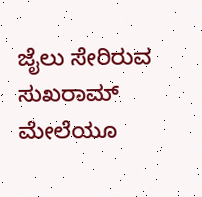ಜೈಲು ಸೇರಿರುವ ಸುಖರಾಮ್ ಮೇಲೆಯೂ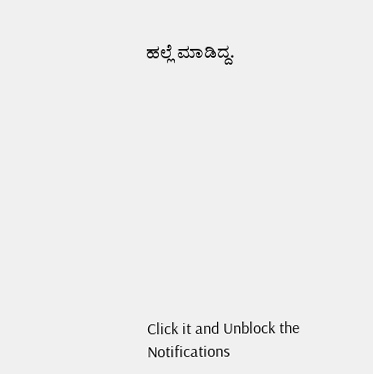ಹಲ್ಲೆ ಮಾಡಿದ್ದ.











Click it and Unblock the Notifications